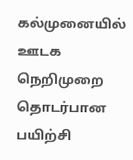கல்முனையில் ஊடக நெறிமுறை தொடர்பான பயிற்சி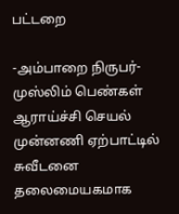பட்டறை

-அம்பாறை நிருபர்- முஸ்லிம் பெண்கள் ஆராய்ச்சி செயல் முன்னணி ஏற்பாட்டில் சுவீடனை தலைமையகமாக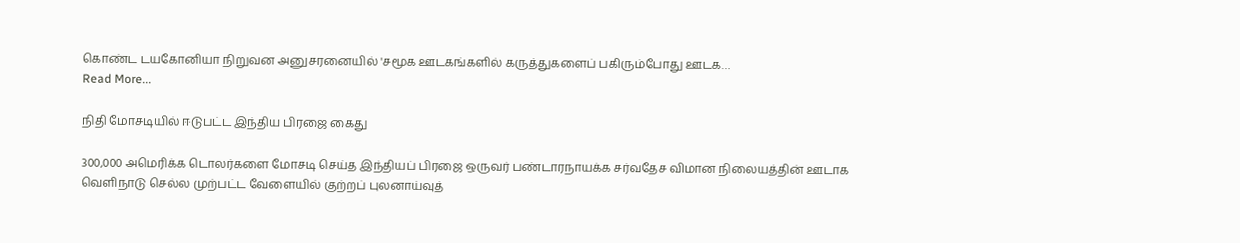கொண்ட டயகோனியா நிறுவன அனுசரனையில் 'சமூக ஊடகங்களில் கருத்துகளைப் பகிரும்போது ஊடக…
Read More...

நிதி மோசடியில் ஈடுபட்ட இந்திய பிரஜை கைது

300,000 அமெரிக்க டொலர்களை மோசடி செய்த இந்தியப் பிரஜை ஒருவர் பண்டாரநாயக்க சர்வதேச விமான நிலையத்தின் ஊடாக வெளிநாடு செல்ல முற்பட்ட வேளையில் குற்றப் புலனாய்வுத்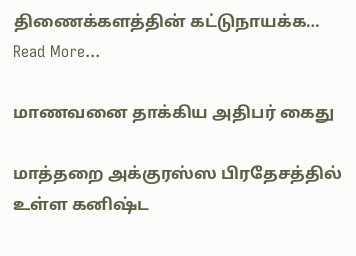திணைக்களத்தின் கட்டுநாயக்க…
Read More...

மாணவனை தாக்கிய அதிபர் கைது

மாத்தறை அக்குரஸ்ஸ பிரதேசத்தில் உள்ள கனிஷ்ட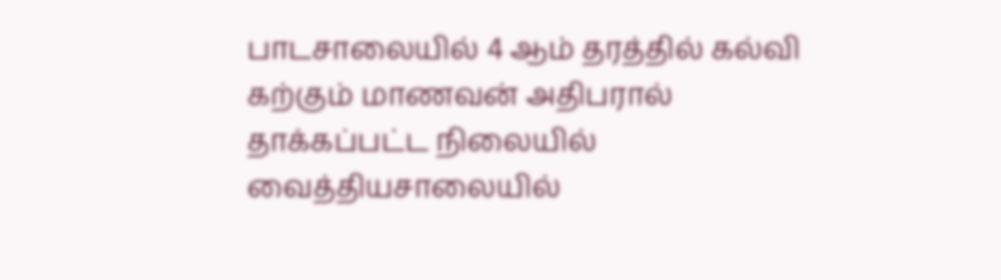பாடசாலையில் 4 ஆம் தரத்தில் கல்வி கற்கும் மாணவன் அதிபரால் தாக்கப்பட்ட நிலையில் வைத்தியசாலையில்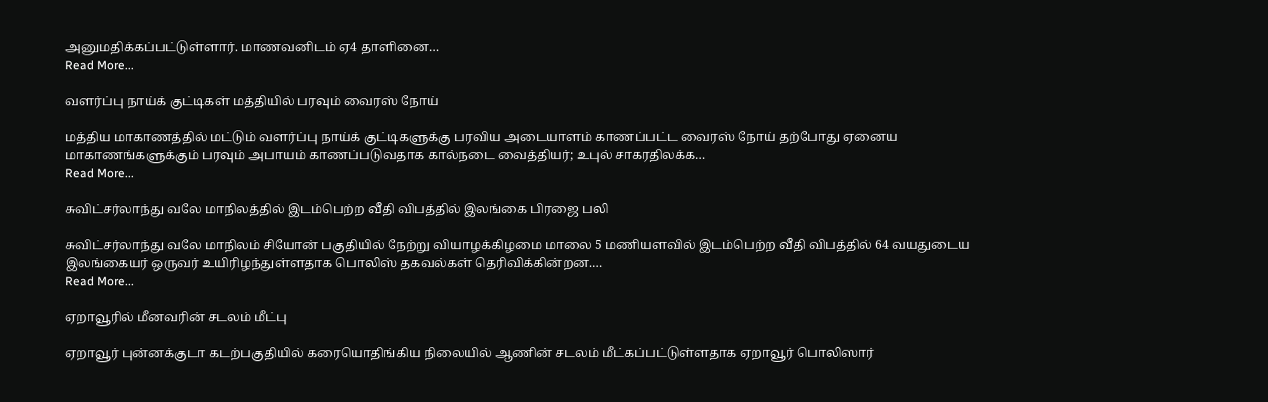அனுமதிக்கப்பட்டுள்ளார். மாணவனிடம் ஏ4 தாளினை…
Read More...

வளர்ப்பு நாய்க் குட்டிகள் மத்தியில் பரவும் வைரஸ் நோய்

மத்திய மாகாணத்தில் மட்டும் வளர்ப்பு நாய்க் குட்டிகளுக்கு பரவிய அடையாளம் காணப்பட்ட வைரஸ் நோய் தற்போது ஏனைய மாகாணங்களுக்கும் பரவும் அபாயம் காணப்படுவதாக கால்நடை வைத்தியர்; உபுல் சாகரதிலக்க…
Read More...

சுவிட்சர்லாந்து வலே மாநிலத்தில் இடம்பெற்ற வீதி விபத்தில் இலங்கை பிரஜை பலி

சுவிட்சர்லாந்து வலே மாநிலம் சியோன் பகுதியில் நேற்று வியாழக்கிழமை மாலை 5 மணியளவில் இடம்பெற்ற வீதி விபத்தில் 64 வயதுடைய இலங்கையர் ஒருவர் உயிரிழந்துள்ளதாக பொலிஸ் தகவல்கள் தெரிவிக்கின்றன.…
Read More...

ஏறாவூரில் மீனவரின் சடலம் மீட்பு

ஏறாவூர் புன்னக்குடா கடற்பகுதியில் கரையொதிங்கிய நிலையில் ஆணின் சடலம் மீட்கப்பட்டுள்ளதாக ஏறாவூர் பொலிஸார்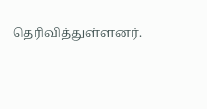தெரிவித்துள்ளனர்.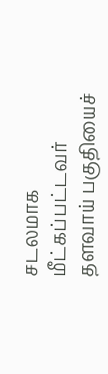சடலமாக மீட்கப்பட்டவர் தளவாய் பகுதியைச்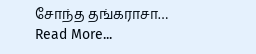சோந்த தங்கராசா…
Read More...